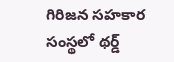గిరిజన సహకార సంస్థలో థర్డ్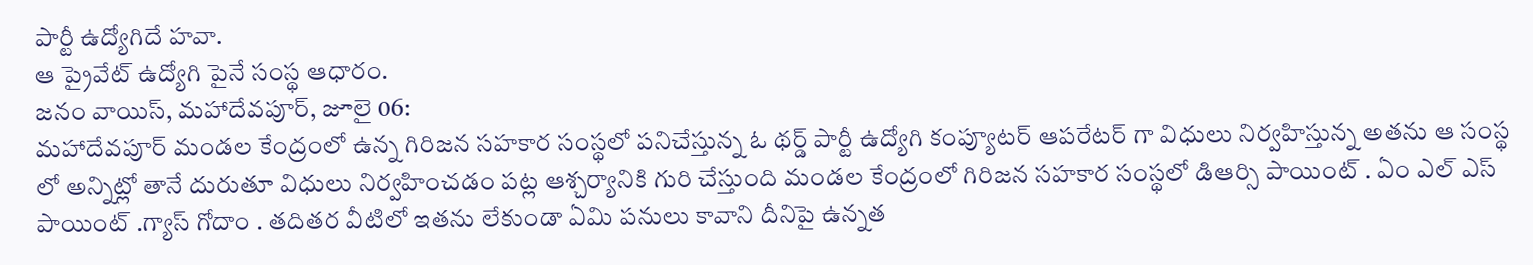పార్టీ ఉద్యోగిదే హవా.
ఆ ప్రైవేట్ ఉద్యోగి పైనే సంస్థ ఆధారం.
జనం వాయిస్, మహాదేవపూర్, జూలై 06:
మహాదేవపూర్ మండల కేంద్రంలో ఉన్న గిరిజన సహకార సంస్థలో పనిచేస్తున్న ఓ థర్డ్ పార్టీ ఉద్యోగి కంప్యూటర్ ఆపరేటర్ గా విధులు నిర్వహిస్తున్న అతను ఆ సంస్థ లో అన్నిట్లో తానే దురుతూ విధులు నిర్వహించడం పట్ల ఆశ్చర్యానికి గురి చేస్తుంది మండల కేంద్రంలో గిరిజన సహకార సంస్థలో డిఆర్సి పాయింట్ . ఏం ఎల్ ఎస్ పాయింట్ .గ్యాస్ గోదాం . తదితర వీటిలో ఇతను లేకుండా ఏమి పనులు కావాని దీనిపై ఉన్నత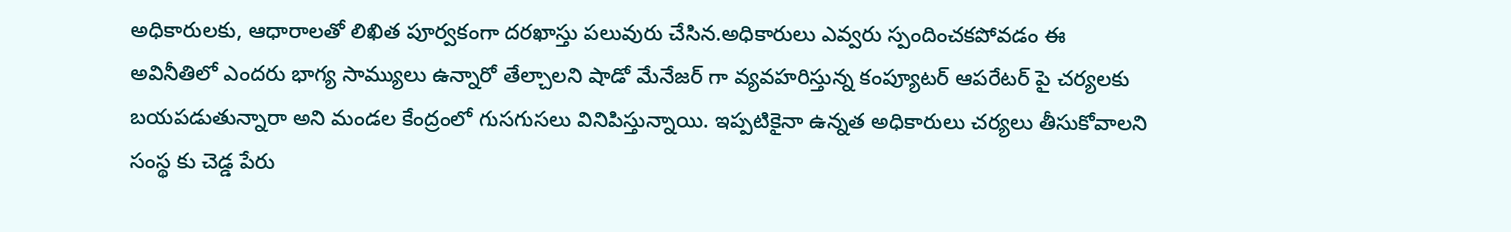అధికారులకు, ఆధారాలతో లిఖిత పూర్వకంగా దరఖాస్తు పలువురు చేసిన.అధికారులు ఎవ్వరు స్పందించకపోవడం ఈ అవినీతిలో ఎందరు భాగ్య సామ్యులు ఉన్నారో తేల్చాలని షాడో మేనేజర్ గా వ్యవహరిస్తున్న కంప్యూటర్ ఆపరేటర్ పై చర్యలకు బయపడుతున్నారా అని మండల కేంద్రంలో గుసగుసలు వినిపిస్తున్నాయి. ఇప్పటికైనా ఉన్నత అధికారులు చర్యలు తీసుకోవాలని సంస్థ కు చెడ్డ పేరు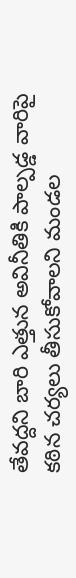తేవద్దని బారి ఎత్తున అవినీతికి పాల్పడ్డ వారిపై కఠిన చర్యలు తీసుకోవాలని మండల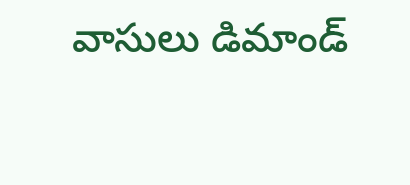వాసులు డిమాండ్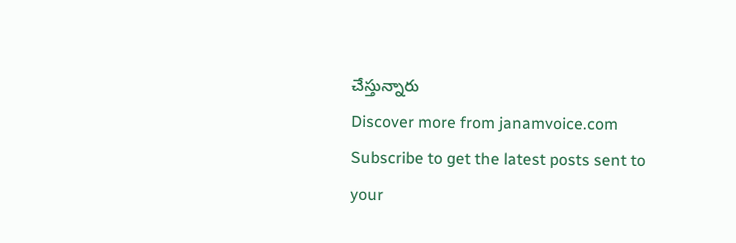చేస్తున్నారు
Discover more from janamvoice.com
Subscribe to get the latest posts sent to your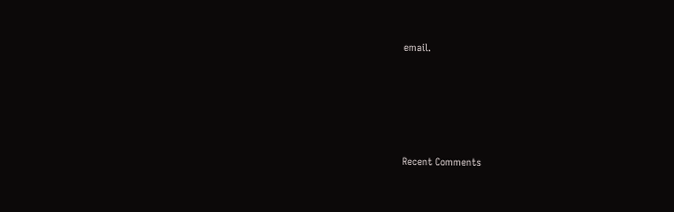email.





Recent Comments